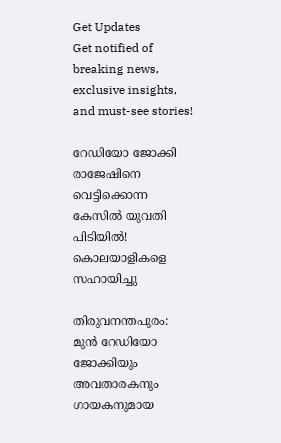Get Updates
Get notified of breaking news, exclusive insights, and must-see stories!

റേഡിയോ ജോക്കി രാജേഷിനെ വെട്ടിക്കൊന്ന കേസിൽ യുവതി പിടിയിൽ! കൊലയാളികളെ സഹായിച്ചു

തിരുവനന്തപുരം: മുന്‍ റേഡിയോ ജോക്കിയും അവതാരകനും ഗായകനുമായ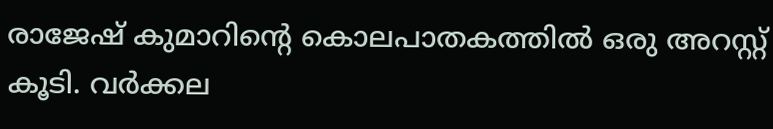രാജേഷ് കുമാറിന്റെ കൊലപാതകത്തില്‍ ഒരു അറസ്റ്റ് കൂടി. വര്‍ക്കല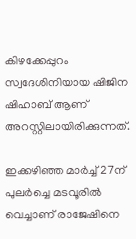കിഴക്കേപ്പുറം സ്വദേശിനിയായ ഷിജിന ഷിഹാബ് ആണ് അറസ്റ്റിലായിരിക്കുന്നത്.

ഇക്കഴിഞ്ഞ മാര്‍ച്ച് 27ന് പുലര്‍ച്ചെ മടവൂരില്‍ വെച്ചാണ് രാജേഷിനെ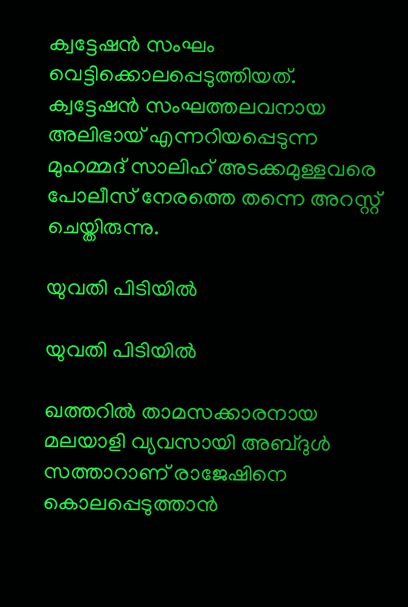ക്വട്ടേഷന്‍ സംഘം വെട്ടിക്കൊലപ്പെടുത്തിയത്. ക്വട്ടേഷന്‍ സംഘത്തലവനായ അലിഭായ് എന്നറിയപ്പെടുന്ന മുഹമ്മദ് സാലിഹ് അടക്കമുള്ളവരെ പോലീസ് നേരത്തെ തന്നെ അറസ്റ്റ് ചെയ്തിരുന്നു.

യുവതി പിടിയിൽ

യുവതി പിടിയിൽ

ഖത്തറില്‍ താമസക്കാരനായ മലയാളി വ്യവസായി അബ്ദുള്‍ സത്താറാണ് രാജേഷിനെ കൊലപ്പെടുത്താന്‍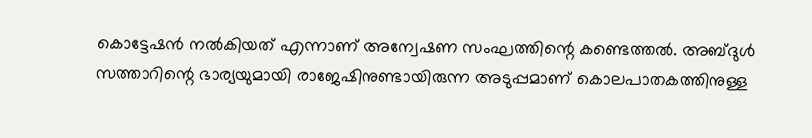കൊട്ടേഷന്‍ നല്‍കിയത് എന്നാണ് അന്വേഷണ സംഘത്തിന്റെ കണ്ടെത്തല്‍. അബ്ദുള്‍ സത്താറിന്റെ ഭാര്യയുമായി രാജേഷിനുണ്ടായിരുന്ന അടുപ്പമാണ് കൊലപാതകത്തിനുള്ള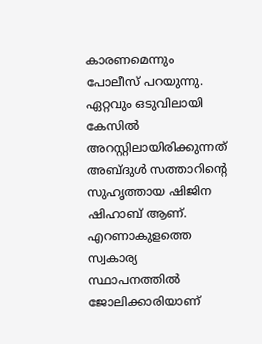കാരണമെന്നും പോലീസ് പറയുന്നു. ഏറ്റവും ഒടുവിലായി കേസില്‍ അറസ്റ്റിലായിരിക്കുന്നത് അബ്ദുള്‍ സത്താറിന്റെ സുഹൃത്തായ ഷിജിന ഷിഹാബ് ആണ്. എറണാകുളത്തെ സ്വകാര്യ സ്ഥാപനത്തില്‍ ജോലിക്കാരിയാണ്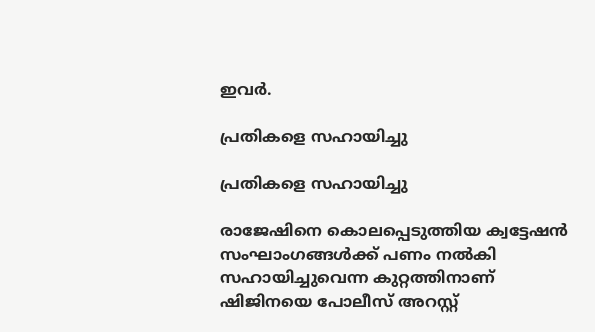ഇവര്‍.

പ്രതികളെ സഹായിച്ചു

പ്രതികളെ സഹായിച്ചു

രാജേഷിനെ കൊലപ്പെടുത്തിയ ക്വട്ടേഷന്‍ സംഘാംഗങ്ങള്‍ക്ക് പണം നല്‍കി സഹായിച്ചുവെന്ന കുറ്റത്തിനാണ് ഷിജിനയെ പോലീസ് അറസ്റ്റ്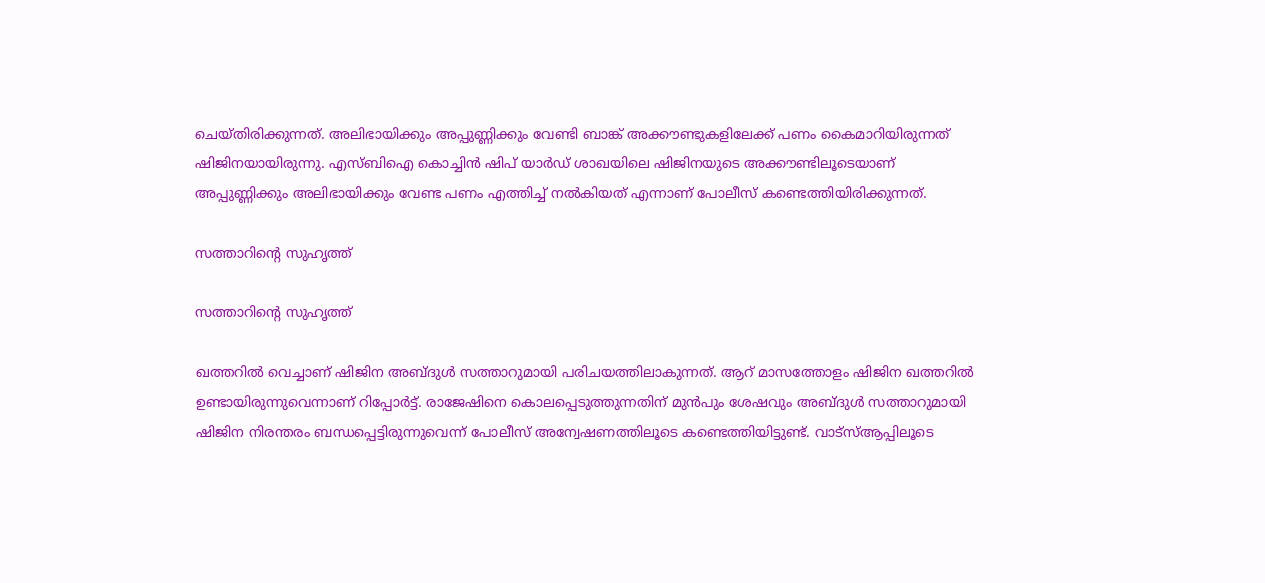ചെയ്തിരിക്കുന്നത്. അലിഭായിക്കും അപ്പുണ്ണിക്കും വേണ്ടി ബാങ്ക് അക്കൗണ്ടുകളിലേക്ക് പണം കൈമാറിയിരുന്നത് ഷിജിനയായിരുന്നു. എസ്ബിഐ കൊച്ചിന്‍ ഷിപ് യാര്‍ഡ് ശാഖയിലെ ഷിജിനയുടെ അക്കൗണ്ടിലൂടെയാണ് അപ്പുണ്ണിക്കും അലിഭായിക്കും വേണ്ട പണം എത്തിച്ച് നല്‍കിയത് എന്നാണ് പോലീസ് കണ്ടെത്തിയിരിക്കുന്നത്.

സത്താറിന്റെ സുഹൃത്ത്

സത്താറിന്റെ സുഹൃത്ത്

ഖത്തറില്‍ വെച്ചാണ് ഷിജിന അബ്ദുള്‍ സത്താറുമായി പരിചയത്തിലാകുന്നത്. ആറ് മാസത്തോളം ഷിജിന ഖത്തറില്‍ ഉണ്ടായിരുന്നുവെന്നാണ് റിപ്പോര്‍ട്ട്. രാജേഷിനെ കൊലപ്പെടുത്തുന്നതിന് മുന്‍പും ശേഷവും അബ്ദുള്‍ സത്താറുമായി ഷിജിന നിരന്തരം ബന്ധപ്പെട്ടിരുന്നുവെന്ന് പോലീസ് അന്വേഷണത്തിലൂടെ കണ്ടെത്തിയിട്ടുണ്ട്. വാട്‌സ്ആപ്പിലൂടെ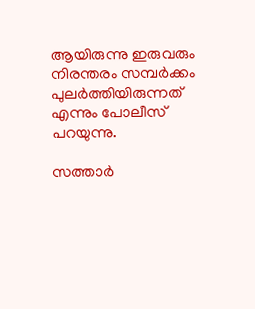ആയിരുന്നു ഇരുവരും നിരന്തരം സമ്പര്‍ക്കം പുലര്‍ത്തിയിരുന്നത് എന്നും പോലീസ് പറയുന്നു.

സത്താർ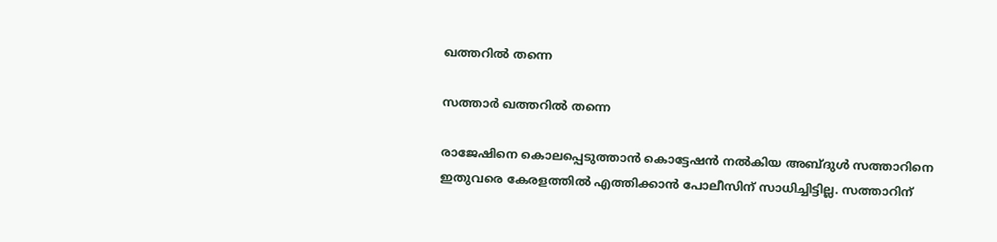ഖത്തറിൽ തന്നെ

സത്താർ ഖത്തറിൽ തന്നെ

രാജേഷിനെ കൊലപ്പെടുത്താന്‍ കൊട്ടേഷന്‍ നല്‍കിയ അബ്ദുള്‍ സത്താറിനെ ഇതുവരെ കേരളത്തില്‍ എത്തിക്കാന്‍ പോലീസിന് സാധിച്ചിട്ടില്ല. സത്താറിന്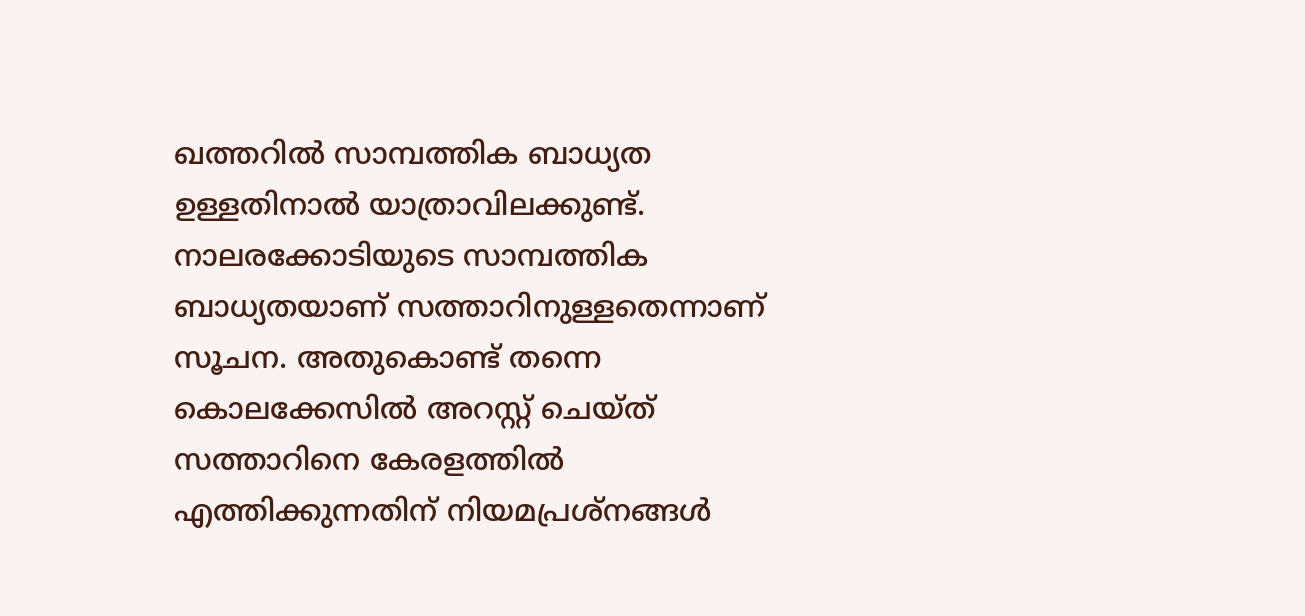ഖത്തറില്‍ സാമ്പത്തിക ബാധ്യത ഉള്ളതിനാല്‍ യാത്രാവിലക്കുണ്ട്. നാലരക്കോടിയുടെ സാമ്പത്തിക ബാധ്യതയാണ് സത്താറിനുള്ളതെന്നാണ് സൂചന. അതുകൊണ്ട് തന്നെ കൊലക്കേസില്‍ അറസ്റ്റ് ചെയ്ത് സത്താറിനെ കേരളത്തില്‍ എത്തിക്കുന്നതിന് നിയമപ്രശ്‌നങ്ങള്‍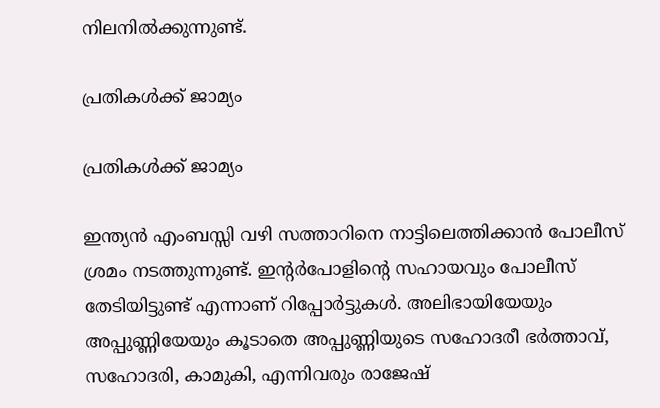നിലനില്‍ക്കുന്നുണ്ട്.

പ്രതികൾക്ക് ജാമ്യം

പ്രതികൾക്ക് ജാമ്യം

ഇന്ത്യന്‍ എംബസ്സി വഴി സത്താറിനെ നാട്ടിലെത്തിക്കാന്‍ പോലീസ് ശ്രമം നടത്തുന്നുണ്ട്. ഇന്റര്‍പോളിന്റെ സഹായവും പോലീസ് തേടിയിട്ടുണ്ട് എന്നാണ് റിപ്പോര്‍ട്ടുകള്‍. അലിഭായിയേയും അപ്പുണ്ണിയേയും കൂടാതെ അപ്പുണ്ണിയുടെ സഹോദരീ ഭര്‍ത്താവ്, സഹോദരി, കാമുകി, എന്നിവരും രാജേഷ്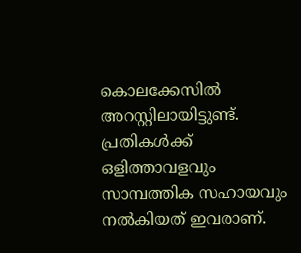കൊലക്കേസില്‍ അറസ്റ്റിലായിട്ടുണ്ട്. പ്രതികള്‍ക്ക് ഒളിത്താവളവും സാമ്പത്തിക സഹായവും നല്‍കിയത് ഇവരാണ്.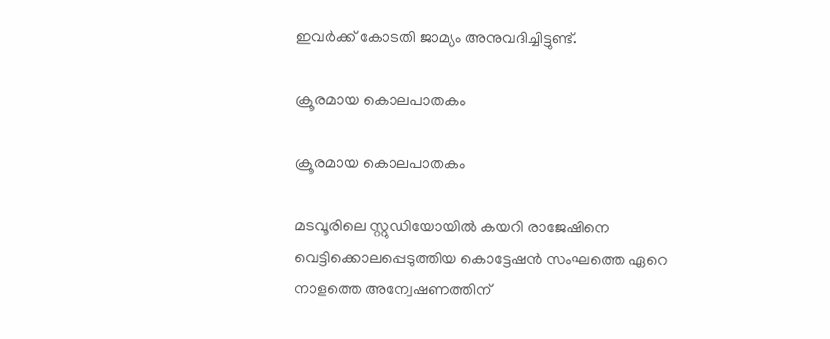ഇവര്‍ക്ക് കോടതി ജാമ്യം അനുവദിച്ചിട്ടുണ്ട്.

ക്രൂരമായ കൊലപാതകം

ക്രൂരമായ കൊലപാതകം

മടവൂരിലെ സ്റ്റുഡിയോയില്‍ കയറി രാജേഷിനെ വെട്ടിക്കൊലപ്പെടുത്തിയ കൊട്ടേഷന്‍ സംഘത്തെ ഏറെ നാളത്തെ അന്വേഷണത്തിന്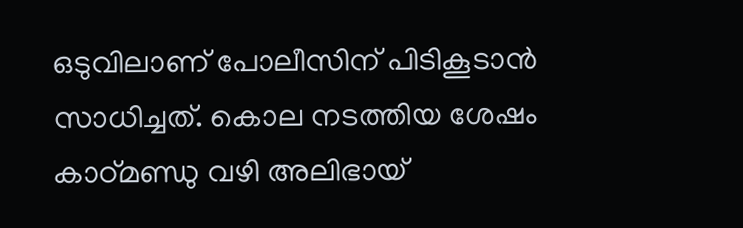ഒടുവിലാണ് പോലീസിന് പിടികൂടാന്‍ സാധിച്ചത്. കൊല നടത്തിയ ശേഷം കാഠ്മണ്ഡു വഴി അലിഭായ്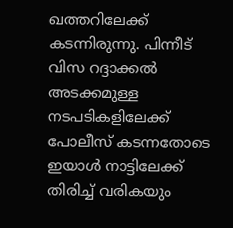ഖത്തറിലേക്ക് കടന്നിരുന്നു. പിന്നീട് വിസ റദ്ദാക്കല്‍ അടക്കമുള്ള നടപടികളിലേക്ക് പോലീസ് കടന്നതോടെ ഇയാള്‍ നാട്ടിലേക്ക് തിരിച്ച് വരികയും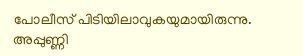പോലീസ് പിടിയിലാവുകയുമായിരുന്നു. അപ്പുണ്ണി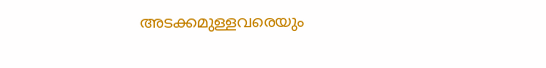അടക്കമുള്ളവരെയും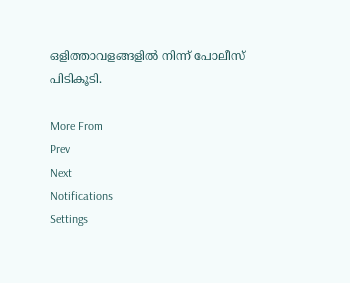ഒളിത്താവളങ്ങളില്‍ നിന്ന് പോലീസ് പിടികൂടി.

More From
Prev
Next
Notifications
Settings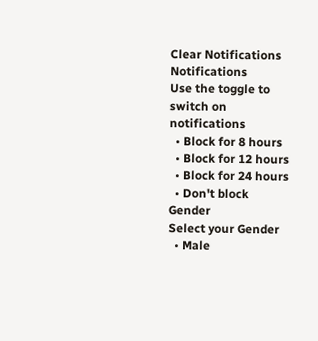Clear Notifications
Notifications
Use the toggle to switch on notifications
  • Block for 8 hours
  • Block for 12 hours
  • Block for 24 hours
  • Don't block
Gender
Select your Gender
  • Male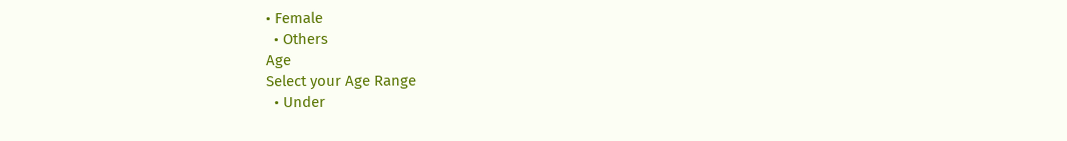• Female
  • Others
Age
Select your Age Range
  • Under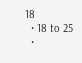18
  • 18 to 25
  •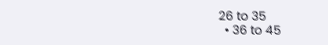26 to 35
  • 36 to 45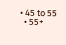• 45 to 55
  • 55+